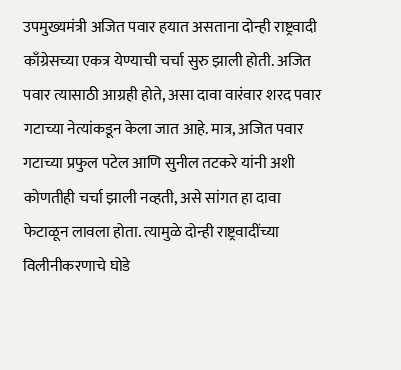उपमुख्यमंत्री अजित पवार हयात असताना दोन्ही राष्ट्रवादी काँग्रेसच्या एकत्र येण्याची चर्चा सुरु झाली होती. अजित पवार त्यासाठी आग्रही होते, असा दावा वारंवार शरद पवार गटाच्या नेत्यांकडून केला जात आहे. मात्र, अजित पवार गटाच्या प्रफुल पटेल आणि सुनील तटकरे यांनी अशी कोणतीही चर्चा झाली नव्हती, असे सांगत हा दावा फेटाळून लावला होता. त्यामुळे दोन्ही राष्ट्रवादींच्या विलीनीकरणाचे घोडे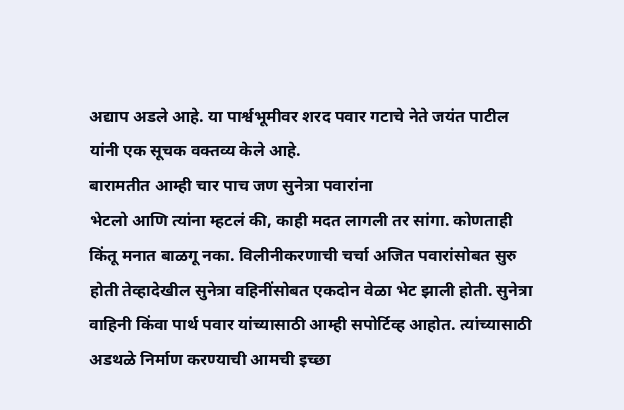अद्याप अडले आहे. या पार्श्वभूमीवर शरद पवार गटाचे नेते जयंत पाटील यांनी एक सूचक वक्तव्य केले आहे.
बारामतीत आम्ही चार पाच जण सुनेत्रा पवारांना
भेटलो आणि त्यांना म्हटलं की, काही मदत लागली तर सांगा. कोणताही किंतू मनात बाळगू नका. विलीनीकरणाची चर्चा अजित पवारांसोबत सुरु होती तेव्हादेखील सुनेत्रा वहिनींसोबत एकदोन वेळा भेट झाली होती. सुनेत्रा वाहिनी किंवा पार्थ पवार यांच्यासाठी आम्ही सपोर्टिव्ह आहोत. त्यांच्यासाठी अडथळे निर्माण करण्याची आमची इच्छा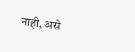नाही, असे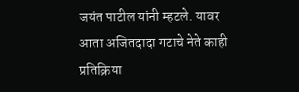जयंत पाटील यांनी म्हटले. यावर आता अजितदादा गटाचे नेते काही प्रतिक्रिया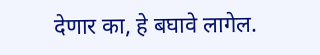देणार का, हे बघावे लागेल.